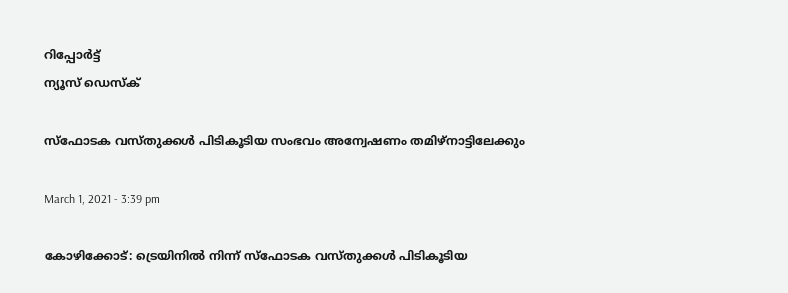റിപ്പോര്‍ട്ട്
ന്യൂസ് ഡെസ്ക്

സ്‌ഫോടക വസ്‌തുക്കള്‍ പിടികൂടിയ സംഭവം അന്വേഷണം തമിഴ്‌നാട്ടിലേക്കും

March 1, 2021 - 3:39 pm

കോഴിക്കോട്‌: ട്രെയിനില്‍ നിന്ന്‌ സ്‌ഫോടക വസ്‌തുക്കള്‍ പിടികൂടിയ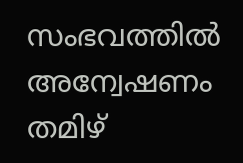സംഭവത്തില്‍ അന്വേഷണം തമിഴ്‌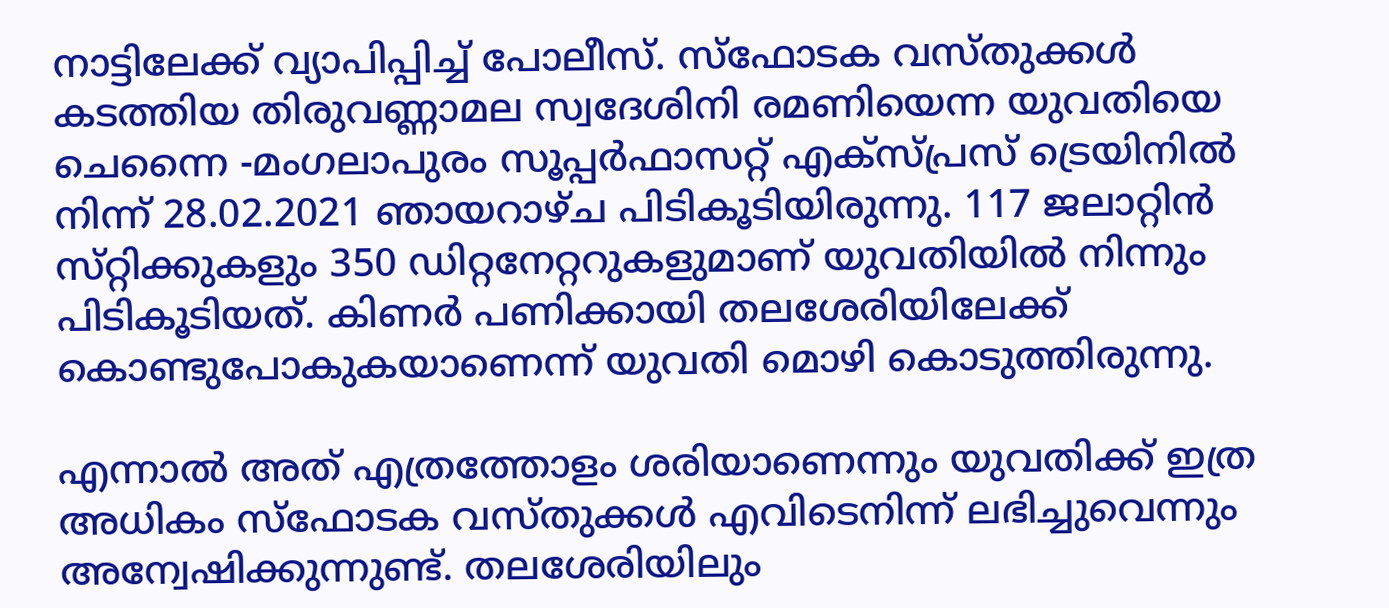നാട്ടിലേക്ക്‌ വ്യാപിപ്പിച്ച്‌ പോലീസ്‌. സ്‌ഫോടക വസ്‌തുക്കള്‍ കടത്തിയ തിരുവണ്ണാമല സ്വദേശിനി രമണിയെന്ന യുവതിയെ ചെന്നൈ -മംഗലാപുരം സൂപ്പര്‍ഫാസറ്റ്‌ എക്‌സ്‌പ്രസ്‌ ട്രെയിനില്‍ നിന്ന്‌ 28.02.2021 ഞായറാഴ്ച പിടികൂടിയിരുന്നു. 117 ജലാറ്റിന്‍ സ്‌റ്റിക്കുകളും 350 ഡിറ്റനേറ്ററുകളുമാണ്‌ യുവതിയില്‍ നിന്നും പിടികൂടിയത്‌. കിണര്‍ പണിക്കായി തലശേരിയിലേക്ക്‌ കൊണ്ടുപോകുകയാണെന്ന്‌ യുവതി മൊഴി കൊടുത്തിരുന്നു.

എന്നാല്‍ അത്‌ എത്രത്തോളം ശരിയാണെന്നും യുവതിക്ക്‌ ഇത്ര അധികം സ്‌ഫോടക വസ്‌തുക്കള്‍ എവിടെനിന്ന്‌ ലഭിച്ചുവെന്നും അന്വേഷിക്കുന്നുണ്ട്. തലശേരിയിലും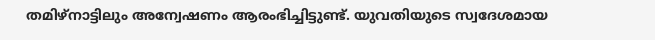തമിഴ്‌നാട്ടിലും അന്വേഷണം ആരംഭിച്ചിട്ടുണ്ട്‌. യുവതിയുടെ സ്വദേശമായ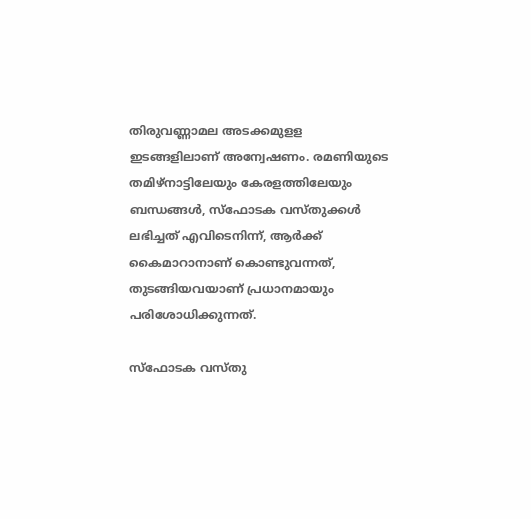തിരുവണ്ണാമല അടക്കമുളള ഇടങ്ങളിലാണ്‌ അന്വേഷണം. രമണിയുടെ തമിഴ്‌നാട്ടിലേയും കേരളത്തിലേയും ബന്ധങ്ങള്‍, സ്‌ഫോടക വസ്‌തുക്കള്‍ ലഭിച്ചത്‌ എവിടെനിന്ന്, ആര്‍ക്ക്‌ കൈമാറാനാണ്‌ കൊണ്ടുവന്നത്‌, തുടങ്ങിയവയാണ്‌ പ്രധാനമായും പരിശോധിക്കുന്നത്‌.

സ്ഫോടക വസ്‌തു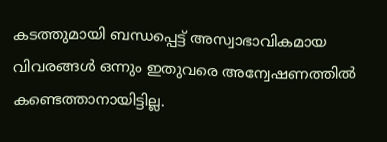കടത്തുമായി ബന്ധപ്പെട്ട്‌ അസ്വാഭാവികമായ വിവരങ്ങള്‍ ഒന്നും ഇതുവരെ അന്വേഷണത്തില്‍ കണ്ടെത്താനായിട്ടില്ല.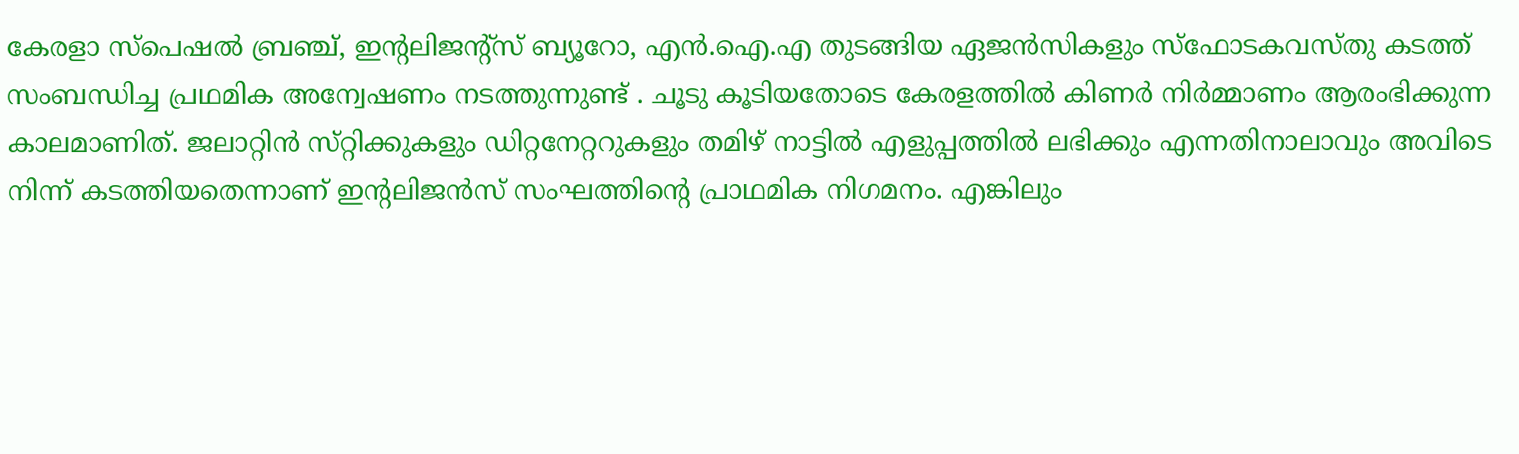കേരളാ സ്‌പെഷല്‍ ബ്രഞ്ച്‌, ഇന്റലിജന്റ്‌സ്‌ ബ്യൂറോ, എന്‍.ഐ.എ തുടങ്ങിയ ഏജന്‍സികളും സ്ഫോടകവസ്‌തു കടത്ത്‌ സംബന്ധിച്ച പ്രഥമിക അന്വേഷണം നടത്തുന്നുണ്ട് . ചൂടു കൂടിയതോടെ കേരളത്തില്‍ കിണര്‍ നിര്‍മ്മാണം ആരംഭിക്കുന്ന കാലമാണിത്‌. ജലാറ്റിന്‍ സ്‌റ്റിക്കുകളും ഡിറ്റനേറ്ററുകളും തമിഴ്‌ നാട്ടില്‍ എളുപ്പത്തില്‍ ലഭിക്കും എന്നതിനാലാവും അവിടെ നിന്ന്‌ കടത്തിയതെന്നാണ്‌ ഇന്റലിജന്‍സ് സംഘത്തിന്റെ പ്രാഥമിക നിഗമനം. എങ്കിലും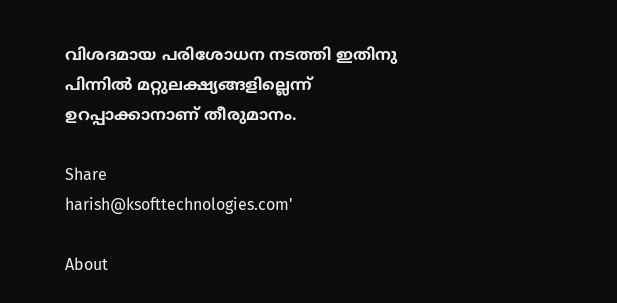വിശദമായ പരിശോധന നടത്തി ഇതിനു പിന്നില്‍ മറ്റുലക്ഷ്യങ്ങളില്ലെന്ന്‌ ഉറപ്പാക്കാനാണ്‌ തീരുമാനം.

Share
harish@ksofttechnologies.com'

About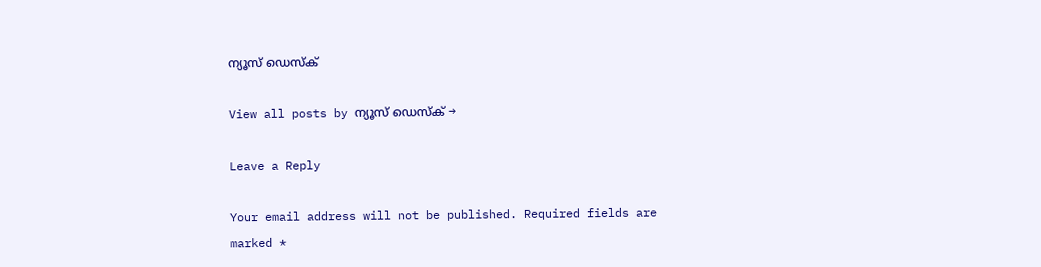ന്യൂസ് ഡെസ്ക്

View all posts by ന്യൂസ് ഡെസ്ക് →

Leave a Reply

Your email address will not be published. Required fields are marked *